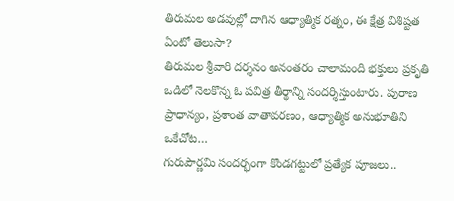తిరుమల అడవుల్లో దాగిన ఆధ్యాత్మిక రత్నం, ఈ క్షేత్ర విశిష్టత ఏంటో తెలుసా?
తిరుమల శ్రీవారి దర్శనం అనంతరం చాలామంది భక్తులు ప్రకృతి ఒడిలో నెలకొన్న ఓ పవిత్ర తీర్థాన్ని సందర్శిస్తుంటారు. పురాణ ప్రాధాన్యం, ప్రశాంత వాతావరణం, ఆధ్యాత్మిక అనుభూతిని ఒకేచోట…
గురుపౌర్ణమి సందర్భంగా కొండగట్టులో ప్రత్యేక పూజలు..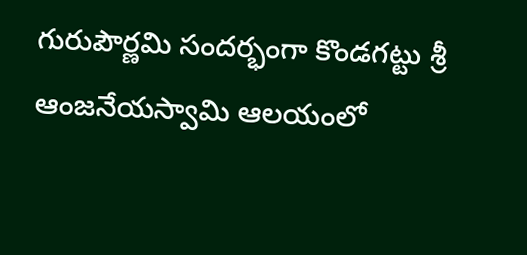గురుపౌర్ణమి సందర్భంగా కొండగట్టు శ్రీ ఆంజనేయస్వామి ఆలయంలో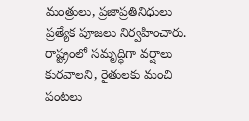మంత్రులు, ప్రజాప్రతినిధులు ప్రత్యేక పూజలు నిర్వహించారు. రాష్ట్రంలో సమృద్ధిగా వర్షాలు కురవాలని, రైతులకు మంచి పంటలు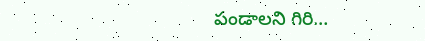పండాలని గిరి…